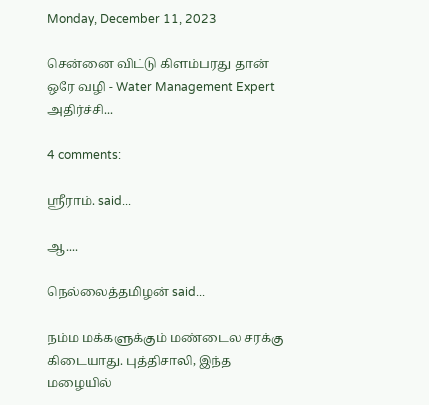Monday, December 11, 2023

சென்னை விட்டு கிளம்பரது தான் ஒரே வழி - Water Management Expert அதிர்ச்சி...

4 comments:

ஸ்ரீராம். said...

ஆ....

நெல்லைத்தமிழன் said...

நம்ம மக்களுக்கும் மண்டைல சரக்கு கிடையாது. புத்திசாலி, இந்த மழையில்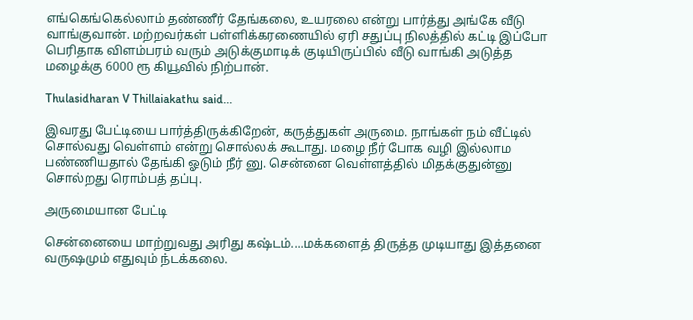எங்கெங்கெல்லாம் தண்ணீர் தேங்கலை, உயரலை என்று பார்த்து அங்கே வீடு வாங்குவான். மற்றவர்கள் பள்ளிக்கரணையில் ஏரி சதுப்பு நிலத்தில் கட்டி இப்போ பெரிதாக விளம்பரம் வரும் அடுக்குமாடிக் குடியிருப்பில் வீடு வாங்கி அடுத்த மழைக்கு 6000 ரூ கியூவில் நிற்பான்.

Thulasidharan V Thillaiakathu said...

இவரது பேட்டியை பார்த்திருக்கிறேன், கருத்துகள் அருமை. நாங்கள் நம் வீட்டில் சொல்வது வெள்ளம் என்று சொல்லக் கூடாது. மழை நீர் போக வழி இல்லாம பண்ணியதால் தேங்கி ஓடும் நீர் னு. சென்னை வெள்ளத்தில் மிதக்குதுன்னு சொல்றது ரொம்பத் தப்பு.

அருமையான பேட்டி

சென்னையை மாற்றுவது அரிது கஷ்டம்....மக்களைத் திருத்த முடியாது இத்தனை வருஷமும் எதுவும் ந்டக்கலை.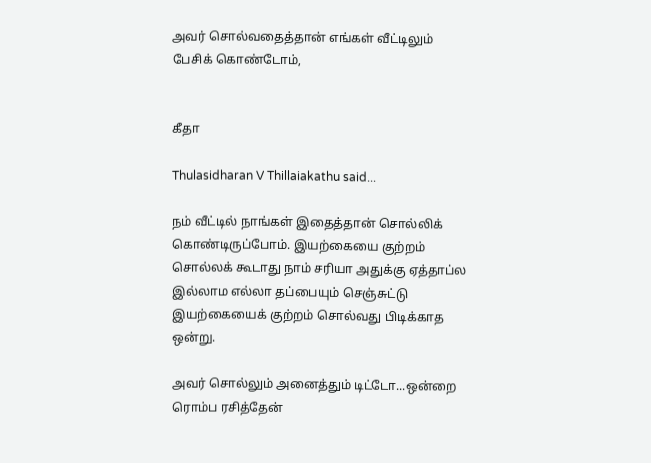அவர் சொல்வதைத்தான் எங்கள் வீட்டிலும் பேசிக் கொண்டோம்,


கீதா

Thulasidharan V Thillaiakathu said...

நம் வீட்டில் நாங்கள் இதைத்தான் சொல்லிக் கொண்டிருப்போம். இயற்கையை குற்றம் சொல்லக் கூடாது நாம் சரியா அதுக்கு ஏத்தாப்ல இல்லாம எல்லா தப்பையும் செஞ்சுட்டு இயற்கையைக் குற்றம் சொல்வது பிடிக்காத ஒன்று.

அவர் சொல்லும் அனைத்தும் டிட்டோ...ஒன்றை ரொம்ப ரசித்தேன்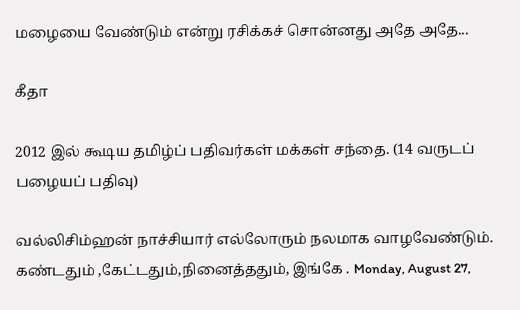மழையை வேண்டும் என்று ரசிக்கச் சொன்னது அதே அதே...

கீதா

2012 இல் கூடிய தமிழ்ப் பதிவர்கள் மக்கள் சந்தை. (14 வருடப் பழையப் பதிவு)

வல்லிசிம்ஹன் நாச்சியார் எல்லோரும் நலமாக வாழவேண்டும். கண்டதும் ,கேட்டதும்,நினைத்ததும், இங்கே . Monday, August 27,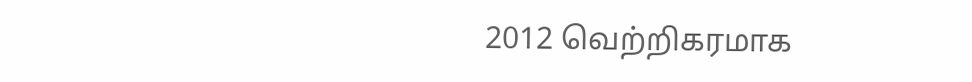2012 வெற்றிகரமாக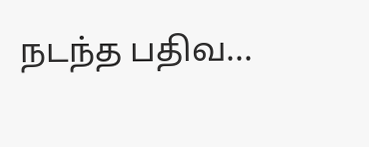நடந்த பதிவ...